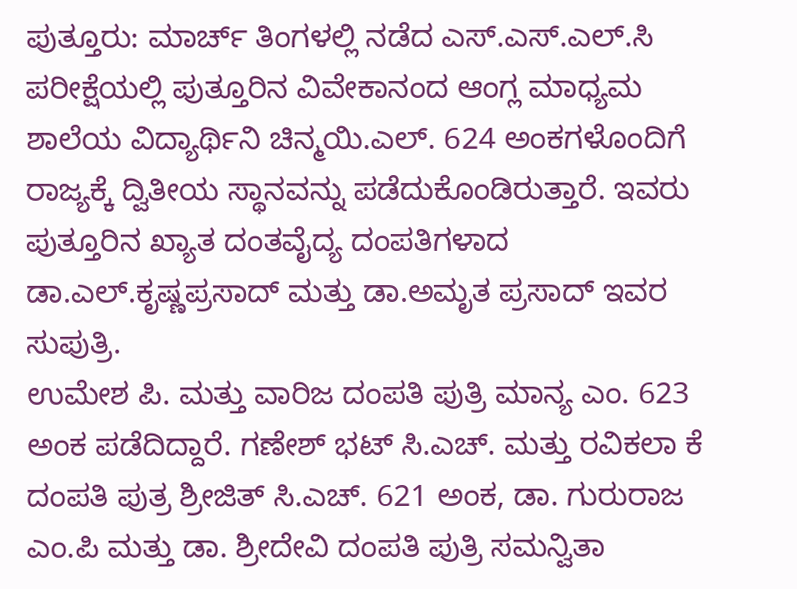ಪುತ್ತೂರು: ಮಾರ್ಚ್‌ ತಿಂಗಳಲ್ಲಿ ನಡೆದ ಎಸ್.ಎಸ್.ಎಲ್.ಸಿ ಪರೀಕ್ಷೆಯಲ್ಲಿ ಪುತ್ತೂರಿನ ವಿವೇಕಾನಂದ ಆಂಗ್ಲ ಮಾಧ್ಯಮ ಶಾಲೆಯ ವಿದ್ಯಾರ್ಥಿನಿ ಚಿನ್ಮಯಿ.ಎಲ್. 624 ಅಂಕಗಳೊಂದಿಗೆ ರಾಜ್ಯಕ್ಕೆ ದ್ವಿತೀಯ ಸ್ಥಾನವನ್ನು ಪಡೆದುಕೊಂಡಿರುತ್ತಾರೆ. ಇವರು ಪುತ್ತೂರಿನ ಖ್ಯಾತ ದಂತವೈದ್ಯ ದಂಪತಿಗಳಾದ ಡಾ.ಎಲ್.ಕೃಷ್ಣಪ್ರಸಾದ್‌ ಮತ್ತು ಡಾ.ಅಮೃತ ಪ್ರಸಾದ್‌ ಇವರ ಸುಪುತ್ರಿ.
ಉಮೇಶ ಪಿ. ಮತ್ತು ವಾರಿಜ ದಂಪತಿ ಪುತ್ರಿ ಮಾನ್ಯ ಎಂ. 623 ಅಂಕ ಪಡೆದಿದ್ದಾರೆ. ಗಣೇಶ್ ಭಟ್ ಸಿ.ಎಚ್‌. ಮತ್ತು ರವಿಕಲಾ ಕೆ ದಂಪತಿ ಪುತ್ರ ಶ್ರೀಜಿತ್‌ ಸಿ.ಎಚ್‌. 621 ಅಂಕ, ಡಾ. ಗುರುರಾಜ ಎಂ.ಪಿ ಮತ್ತು ಡಾ. ಶ್ರೀದೇವಿ ದಂಪತಿ ಪುತ್ರಿ ಸಮನ್ವಿತಾ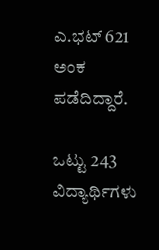ಎ.ಭಟ್ 621 ಅಂಕ ಪಡೆದಿದ್ದಾರೆ.

ಒಟ್ಟು 243 ವಿದ್ಯಾರ್ಥಿಗಳು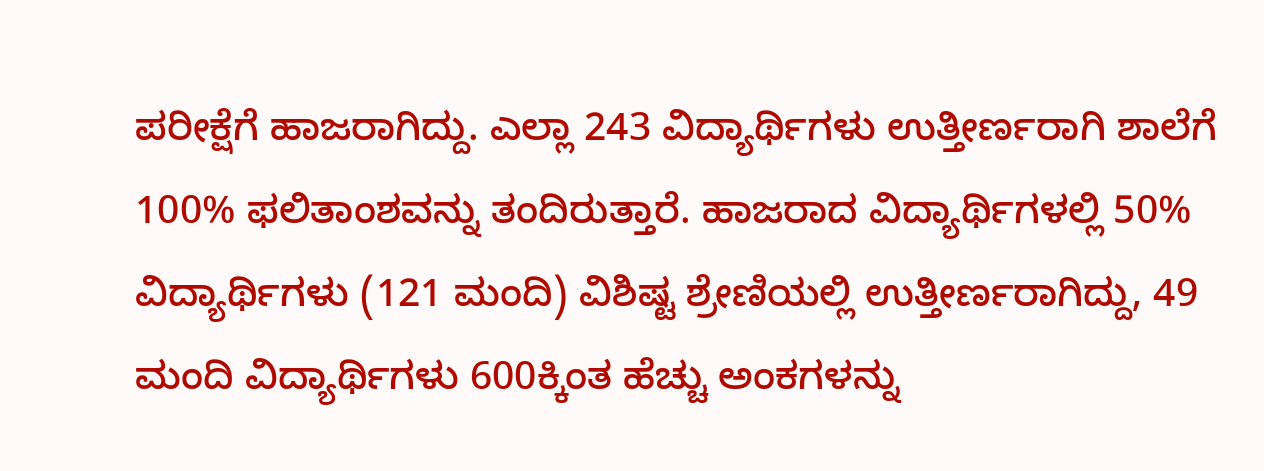ಪರೀಕ್ಷೆಗೆ ಹಾಜರಾಗಿದ್ದು. ಎಲ್ಲಾ 243 ವಿದ್ಯಾರ್ಥಿಗಳು ಉತ್ತೀರ್ಣರಾಗಿ ಶಾಲೆಗೆ 100% ಫಲಿತಾಂಶವನ್ನು ತಂದಿರುತ್ತಾರೆ. ಹಾಜರಾದ ವಿದ್ಯಾರ್ಥಿಗಳಲ್ಲಿ 50% ವಿದ್ಯಾರ್ಥಿಗಳು (121 ಮಂದಿ) ವಿಶಿಷ್ಟ ಶ್ರೇಣಿಯಲ್ಲಿ ಉತ್ತೀರ್ಣರಾಗಿದ್ದು, 49 ಮಂದಿ ವಿದ್ಯಾರ್ಥಿಗಳು 600ಕ್ಕಿಂತ ಹೆಚ್ಚು ಅಂಕಗಳನ್ನು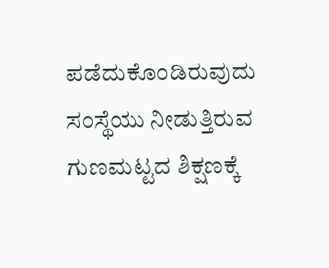ಪಡೆದುಕೊಂಡಿರುವುದು ಸಂಸ್ಥೆಯು ನೀಡುತ್ತಿರುವ ಗುಣಮಟ್ಟದ ಶಿಕ್ಷಣಕ್ಕೆ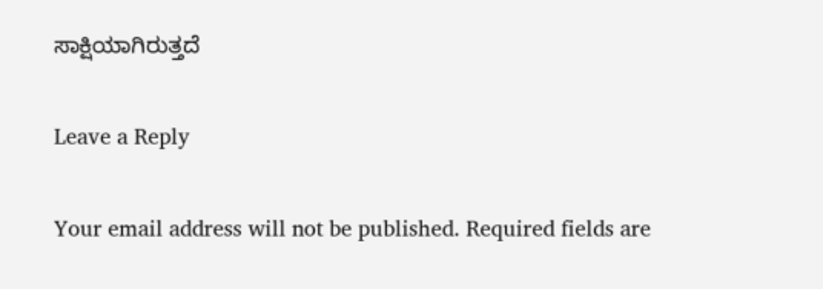ಸಾಕ್ಷಿಯಾಗಿರುತ್ತದೆ

Leave a Reply

Your email address will not be published. Required fields are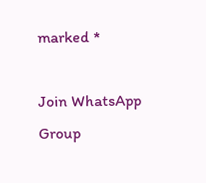marked *

Join WhatsApp Group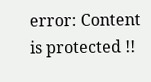error: Content is protected !!